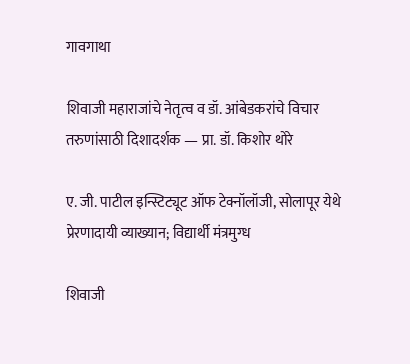गावगाथा

शिवाजी महाराजांचे नेतृत्व व डॉ. आंबेडकरांचे विचार तरुणांसाठी दिशादर्शक — प्रा. डॉ. किशोर थोरे

ए. जी. पाटील इन्स्टिट्यूट ऑफ टेक्नॉलॉजी, सोलापूर येथे प्रेरणादायी व्याख्यान; विद्यार्थी मंत्रमुग्ध

शिवाजी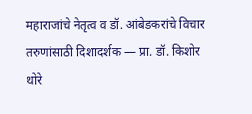महाराजांचे नेतृत्व व डॉ. आंबेडकरांचे विचार तरुणांसाठी दिशादर्शक — प्रा. डॉ. किशोर थोरे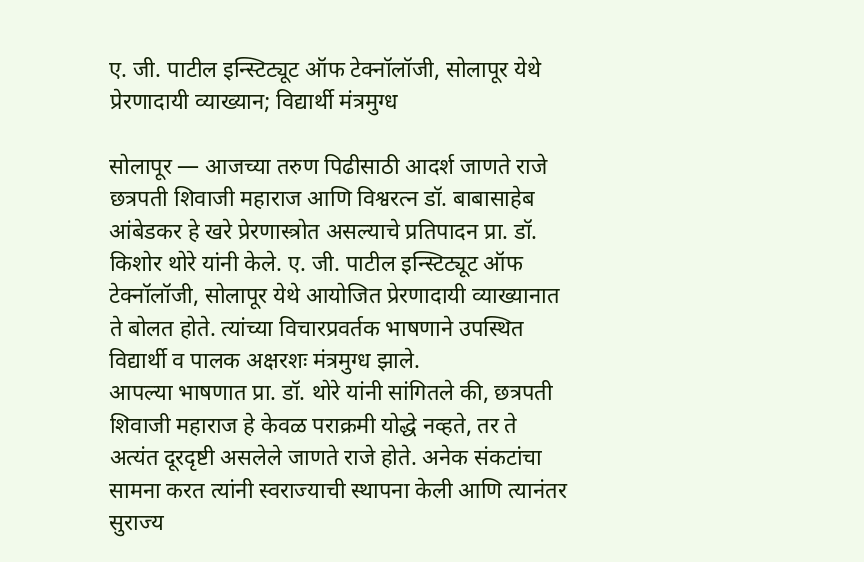ए. जी. पाटील इन्स्टिट्यूट ऑफ टेक्नॉलॉजी, सोलापूर येथे प्रेरणादायी व्याख्यान; विद्यार्थी मंत्रमुग्ध

सोलापूर — आजच्या तरुण पिढीसाठी आदर्श जाणते राजे छत्रपती शिवाजी महाराज आणि विश्वरत्न डॉ. बाबासाहेब आंबेडकर हे खरे प्रेरणास्त्रोत असल्याचे प्रतिपादन प्रा. डॉ. किशोर थोरे यांनी केले. ए. जी. पाटील इन्स्टिट्यूट ऑफ टेक्नॉलॉजी, सोलापूर येथे आयोजित प्रेरणादायी व्याख्यानात ते बोलत होते. त्यांच्या विचारप्रवर्तक भाषणाने उपस्थित विद्यार्थी व पालक अक्षरशः मंत्रमुग्ध झाले.
आपल्या भाषणात प्रा. डॉ. थोरे यांनी सांगितले की, छत्रपती शिवाजी महाराज हे केवळ पराक्रमी योद्धे नव्हते, तर ते अत्यंत दूरदृष्टी असलेले जाणते राजे होते. अनेक संकटांचा सामना करत त्यांनी स्वराज्याची स्थापना केली आणि त्यानंतर सुराज्य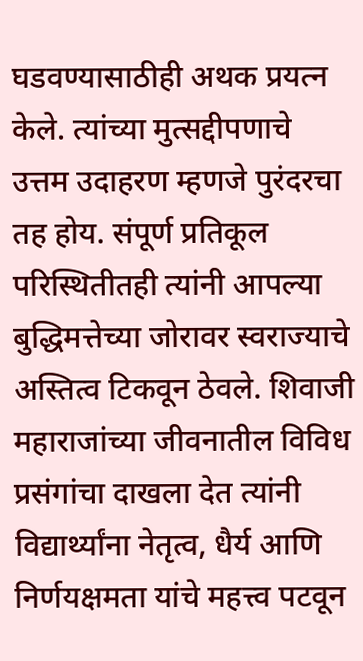घडवण्यासाठीही अथक प्रयत्न केले. त्यांच्या मुत्सद्दीपणाचे उत्तम उदाहरण म्हणजे पुरंदरचा तह होय. संपूर्ण प्रतिकूल परिस्थितीतही त्यांनी आपल्या बुद्धिमत्तेच्या जोरावर स्वराज्याचे अस्तित्व टिकवून ठेवले. शिवाजी महाराजांच्या जीवनातील विविध प्रसंगांचा दाखला देत त्यांनी विद्यार्थ्यांना नेतृत्व, धैर्य आणि निर्णयक्षमता यांचे महत्त्व पटवून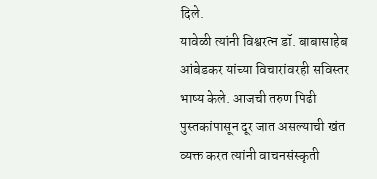दिले.
यावेळी त्यांनी विश्वरत्न डॉ. बाबासाहेब आंबेडकर यांच्या विचारांवरही सविस्तर भाष्य केले. आजची तरुण पिढी पुस्तकांपासून दूर जात असल्याची खंत व्यक्त करत त्यांनी वाचनसंस्कृती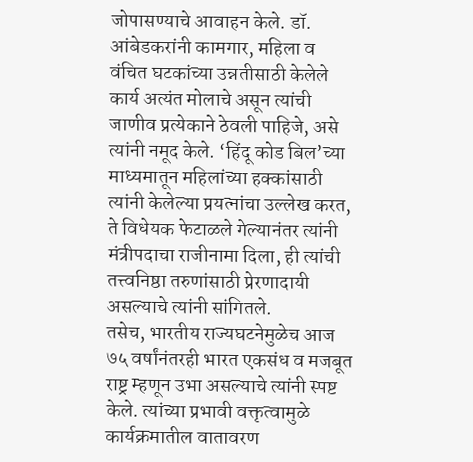जोपासण्याचे आवाहन केले. डॉ. आंबेडकरांनी कामगार, महिला व वंचित घटकांच्या उन्नतीसाठी केलेले कार्य अत्यंत मोलाचे असून त्यांची जाणीव प्रत्येकाने ठेवली पाहिजे, असे त्यांनी नमूद केले. ‘हिंदू कोड बिल’च्या माध्यमातून महिलांच्या हक्कांसाठी त्यांनी केलेल्या प्रयत्नांचा उल्लेख करत, ते विधेयक फेटाळले गेल्यानंतर त्यांनी मंत्रीपदाचा राजीनामा दिला, ही त्यांची तत्त्वनिष्ठा तरुणांसाठी प्रेरणादायी असल्याचे त्यांनी सांगितले.
तसेच, भारतीय राज्यघटनेमुळेच आज ७५ वर्षांनंतरही भारत एकसंध व मजबूत राष्ट्र म्हणून उभा असल्याचे त्यांनी स्पष्ट केले. त्यांच्या प्रभावी वक्तृत्वामुळे कार्यक्रमातील वातावरण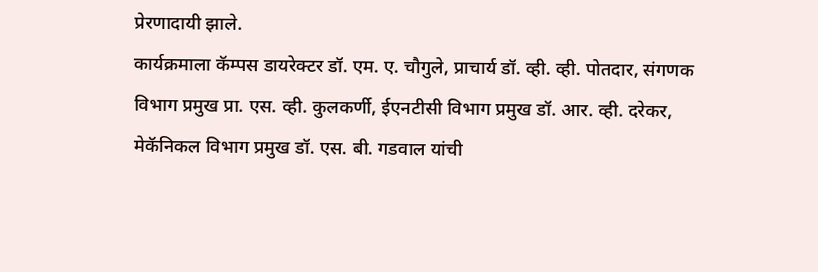प्रेरणादायी झाले.
कार्यक्रमाला कॅम्पस डायरेक्टर डॉ. एम. ए. चौगुले, प्राचार्य डॉ. व्ही. व्ही. पोतदार, संगणक विभाग प्रमुख प्रा. एस. व्ही. कुलकर्णी, ईएनटीसी विभाग प्रमुख डॉ. आर. व्ही. दरेकर, मेकॅनिकल विभाग प्रमुख डॉ. एस. बी. गडवाल यांची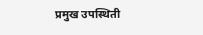प्रमुख उपस्थिती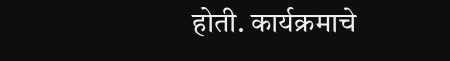होती. कार्यक्रमाचे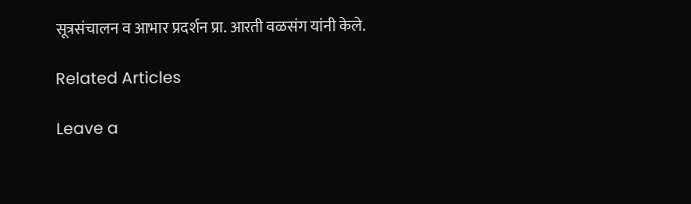सूत्रसंचालन व आभार प्रदर्शन प्रा. आरती वळसंग यांनी केले.

Related Articles

Leave a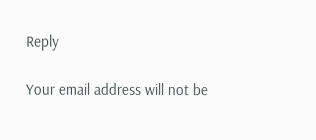Reply

Your email address will not be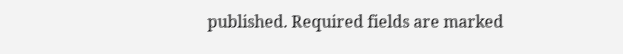published. Required fields are marked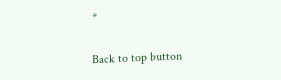*

Back to top button